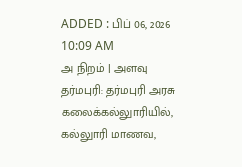ADDED : பிப் 06, 2026 10:09 AM
அ நிறம் | அளவு
தர்மபுரி: தர்மபுரி அரசு கலைக்கல்லுாரியில், கல்லுாரி மாணவ,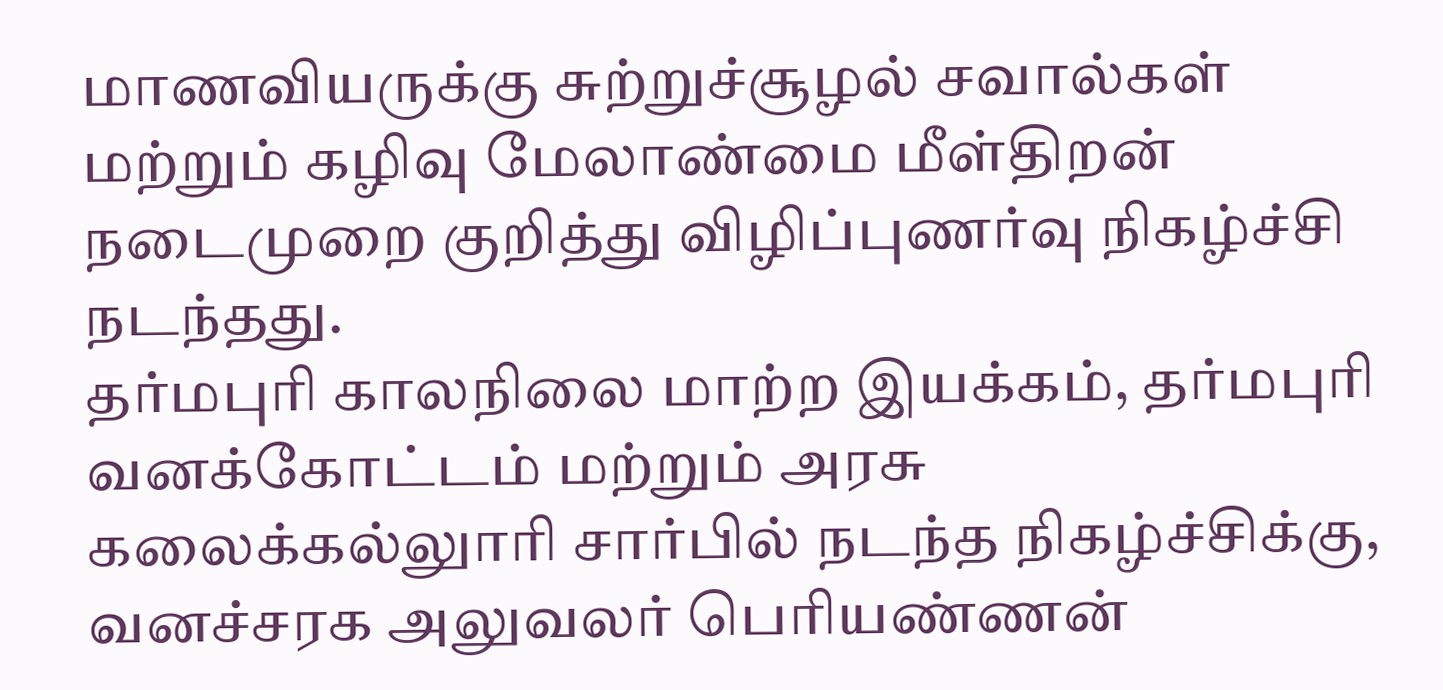மாணவியருக்கு சுற்றுச்சூழல் சவால்கள் மற்றும் கழிவு மேலாண்மை மீள்திறன் நடைமுறை குறித்து விழிப்புணர்வு நிகழ்ச்சி நடந்தது.
தர்மபுரி காலநிலை மாற்ற இயக்கம், தர்மபுரி வனக்கோட்டம் மற்றும் அரசு கலைக்கல்லுாரி சார்பில் நடந்த நிகழ்ச்சிக்கு, வனச்சரக அலுவலர் பெரியண்ணன்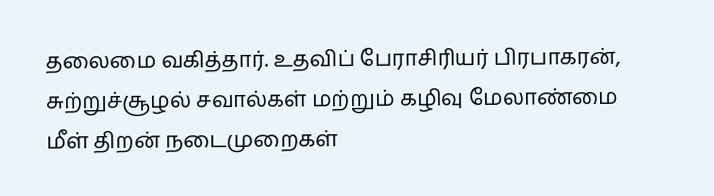தலைமை வகித்தார். உதவிப் பேராசிரியர் பிரபாகரன், சுற்றுச்சூழல் சவால்கள் மற்றும் கழிவு மேலாண்மை மீள் திறன் நடைமுறைகள்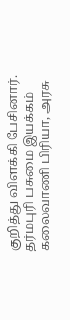குறித்து விளக்கி பேசினார்.
தர்மபுரி பசுமை இயக்கம் கலைவாணி பிரியா, அரசு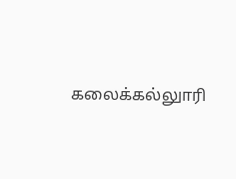கலைக்கல்லுாரி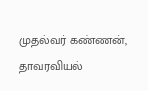முதல்வர் கண்ணன், தாவரவியல்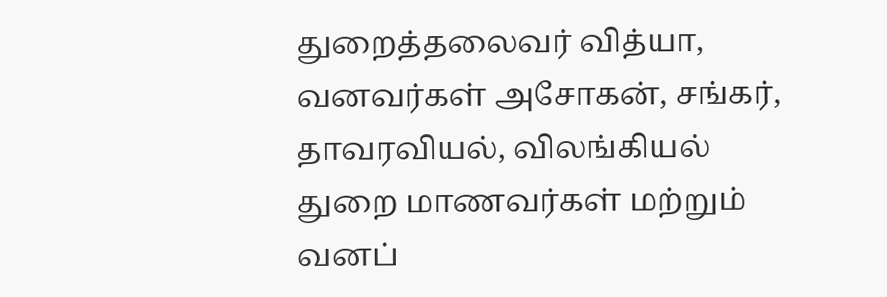துறைத்தலைவர் வித்யா, வனவர்கள் அசோகன், சங்கர், தாவரவியல், விலங்கியல் துறை மாணவர்கள் மற்றும் வனப்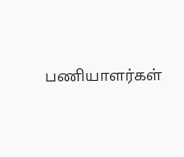பணியாளர்கள்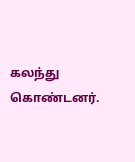கலந்து கொண்டனர்.